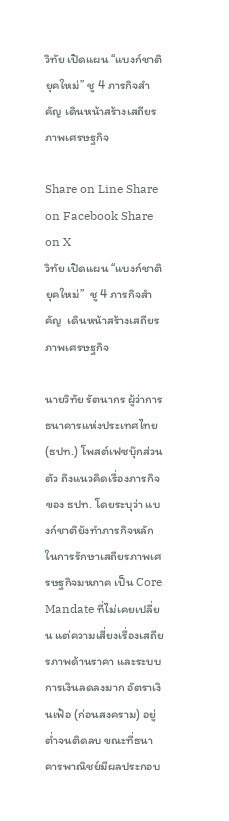วิทัย เปิดแผน “แบงก์ชาติยุคใหม่” ชู 4 ภารกิจสำคัญ เดินหน้าสร้างเสถียรภาพเศรษฐกิจ

Share on Line Share on Facebook Share on X
วิทัย เปิดแผน “แบงก์ชาติยุคใหม่”  ชู 4 ภารกิจสำคัญ  เดินหน้าสร้างเสถียรภาพเศรษฐกิจ

นายวิทัย รัตนากร ผู้ว่าการ ธนาคารแห่งประเทศไทย (ธปท.) โพสต์เฟซบุ๊กส่วนตัว ถึงแนวคิดเรื่องภารกิจของ ธปท. โดยระบุว่า แบงก์ชาติยังทำภารกิจหลักในการรักษาเสถียรภาพเศรษฐกิจมหภาค เป็น Core Mandate ที่ไม่เคยเปลี่ยน แต่ความเสี่ยงเรื่องเสถียรภาพด้านราคา และระบบการเงินลดลงมาก อัตราเงินเฟ้อ (ก่อนสงคราม) อยู่ต่ำจนติดลบ ขณะที่ธนาคารพาณิชย์มีผลประกอบ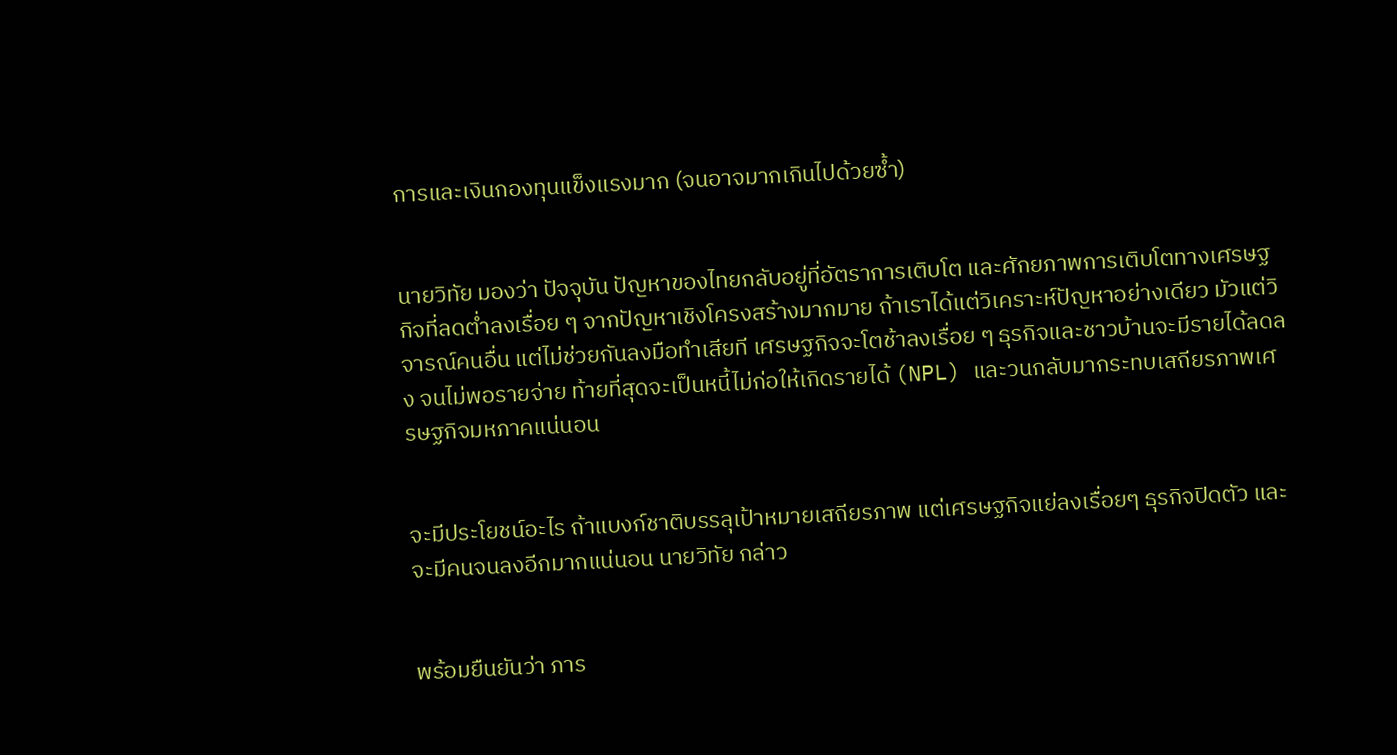การและเงินกองทุนแข็งแรงมาก (จนอาจมากเกินไปด้วยซ้ำ)


นายวิทัย มองว่า ปัจจุบัน ปัญหาของไทยกลับอยู่ที่อัตราการเติบโต และศักยภาพการเติบโตทางเศรษฐกิจที่ลดต่ำลงเรื่อย ๆ จากปัญหาเชิงโครงสร้างมากมาย ถ้าเราได้แต่วิเคราะห์ปัญหาอย่างเดียว มัวแต่วิจารณ์คนอื่น แต่ไม่ช่วยกันลงมือทำเสียที เศรษฐกิจจะโตช้าลงเรื่อย ๆ ธุรกิจและชาวบ้านจะมีรายได้ลดลง จนไม่พอรายจ่าย ท้ายที่สุดจะเป็นหนี้ไม่ก่อให้เกิดรายได้ (NPL) และวนกลับมากระทบเสถียรภาพเศรษฐกิจมหภาคแน่นอน


จะมีประโยชน์อะไร ถ้าแบงก์ชาติบรรลุเป้าหมายเสถียรภาพ แต่เศรษฐกิจแย่ลงเรื่อยๆ ธุรกิจปิดตัว และจะมีคนจนลงอีกมากแน่นอน นายวิทัย กล่าว


พร้อมยืนยันว่า ภาร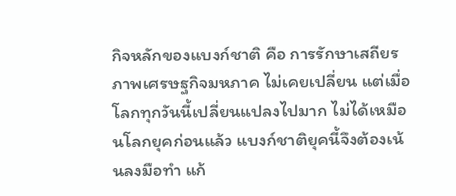กิจหลักของแบงก์ชาติ คือ การรักษาเสถียรภาพเศรษฐกิจมหภาค ไม่เคยเปลี่ยน แต่เมื่อโลกทุกวันนี้เปลี่ยนแปลงไปมาก ไม่ได้เหมือนโลกยุคก่อนแล้ว แบงก์ชาติยุคนี้จึงต้องเน้นลงมือทำ แก้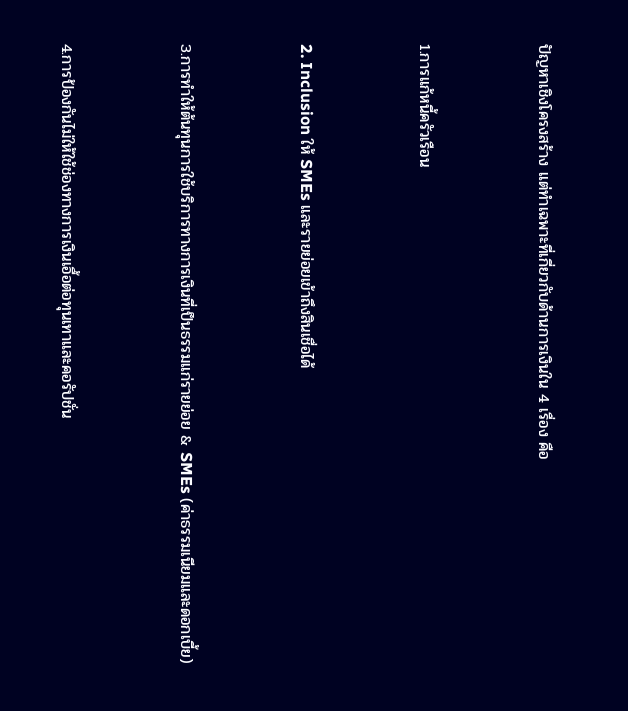ปัญหาเชิงโครงสร้าง แต่ทำเฉพาะที่เกี่ยวกับด้านการเงินใน 4 เรื่อง คือ


1.การแก้หนี้ครัวเรือน


2. Inclusion ให้ SMEs และรายย่อยเข้าถึงสินเชื่อได้


3.การทำให้ต้นทุนการใช้บริการทางการเงินที่เป็นธรรมแก่รายย่อย & SMEs (ค่าธรรมเนียมและดอกเบี้ย)


4.การป้องกันไม่ให้ใช้ช่องทางการเงินเอื้อต่อทุนเทาและคอรัปชั่น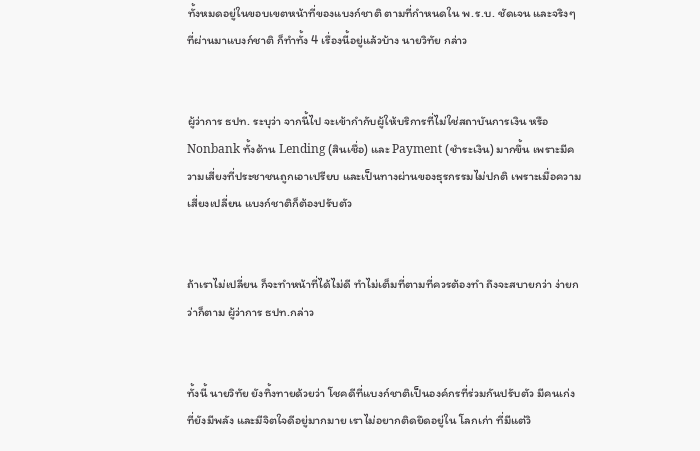ทั้งหมดอยู่ในขอบเขตหน้าที่ของแบงก์ชาติ ตามที่กำหนดใน พ.ร.บ. ชัดเจน และจริงๆ ที่ผ่านมาแบงก์ชาติ ก็ทำทั้ง 4 เรื่องนี้อยู่แล้วบ้าง นายวิทัย กล่าว


ผู้ว่าการ ธปท. ระบุว่า จากนี้ไป จะเข้ากำกับผู้ให้บริการที่ไม่ใช่สถาบันการเงิน หรือ Nonbank ทั้งด้าน Lending (สินเชื่อ) และ Payment (ชำระเงิน) มากขึ้น เพราะมีความเสี่ยงที่ประชาชนถูกเอาเปรียบ และเป็นทางผ่านของธุรกรรมไม่ปกติ เพราะเมื่อความเสี่ยงเปลี่ยน แบงก์ชาติก็ต้องปรับตัว


ถ้าเราไม่เปลี่ยน ก็จะทำหน้าที่ได้ไม่ดี ทำไม่เต็มที่ตามที่ควรต้องทำ ถึงจะสบายกว่า ง่ายกว่าก็ตาม ผู้ว่าการ ธปท.กล่าว


ทั้งนี้ นายวิทัย ยังทิ้งทายด้วยว่า โชคดีที่แบงก์ชาติเป็นองค์กรที่ร่วมกันปรับตัว มีคนเก่งที่ยังมีพลัง และมีจิตใจดีอยู่มากมาย เราไม่อยากติดยึดอยู่ใน โลกเก่า ที่มีแต่วิ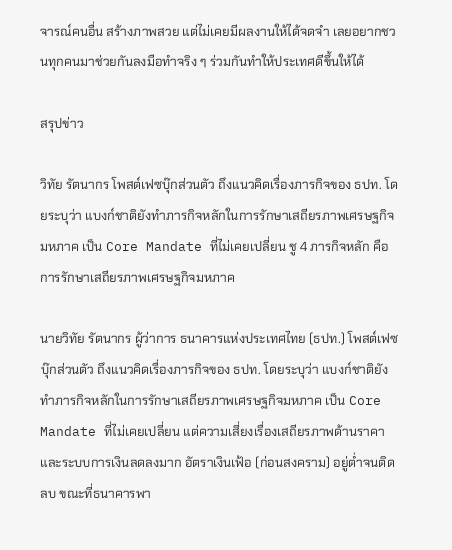จารณ์คนอื่น สร้างภาพสวย แต่ไม่เคยมีผลงานให้ได้จดจำ เลยอยากชวนทุกคนมาช่วยกันลงมือทำจริง ๆ ร่วมกันทำให้ประเทศดีขึ้นให้ได้

สรุปข่าว

วิทัย รัตนากร โพสต์เฟซบุ๊กส่วนตัว ถึงแนวคิดเรื่องภารกิจของ ธปท. โดยระบุว่า แบงก์ชาติยังทำภารกิจหลักในการรักษาเสถียรภาพเศรษฐกิจมหภาค เป็น Core Mandate ที่ไม่เคยเปลี่ยน ชู 4 ภารกิจหลัก คือ การรักษาเสถียรภาพเศรษฐกิจมหภาค

นายวิทัย รัตนากร ผู้ว่าการ ธนาคารแห่งประเทศไทย (ธปท.) โพสต์เฟซบุ๊กส่วนตัว ถึงแนวคิดเรื่องภารกิจของ ธปท. โดยระบุว่า แบงก์ชาติยังทำภารกิจหลักในการรักษาเสถียรภาพเศรษฐกิจมหภาค เป็น Core Mandate ที่ไม่เคยเปลี่ยน แต่ความเสี่ยงเรื่องเสถียรภาพด้านราคา และระบบการเงินลดลงมาก อัตราเงินเฟ้อ (ก่อนสงคราม) อยู่ต่ำจนติดลบ ขณะที่ธนาคารพา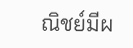ณิชย์มีผ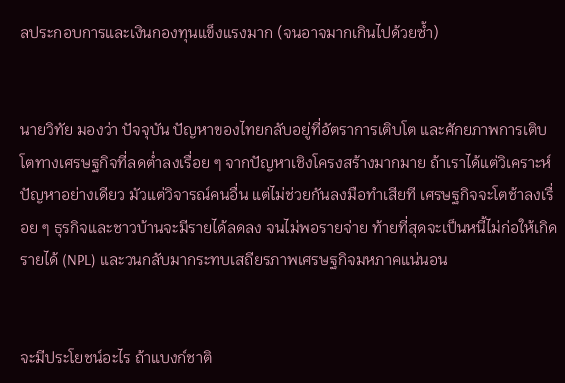ลประกอบการและเงินกองทุนแข็งแรงมาก (จนอาจมากเกินไปด้วยซ้ำ)


นายวิทัย มองว่า ปัจจุบัน ปัญหาของไทยกลับอยู่ที่อัตราการเติบโต และศักยภาพการเติบโตทางเศรษฐกิจที่ลดต่ำลงเรื่อย ๆ จากปัญหาเชิงโครงสร้างมากมาย ถ้าเราได้แต่วิเคราะห์ปัญหาอย่างเดียว มัวแต่วิจารณ์คนอื่น แต่ไม่ช่วยกันลงมือทำเสียที เศรษฐกิจจะโตช้าลงเรื่อย ๆ ธุรกิจและชาวบ้านจะมีรายได้ลดลง จนไม่พอรายจ่าย ท้ายที่สุดจะเป็นหนี้ไม่ก่อให้เกิดรายได้ (NPL) และวนกลับมากระทบเสถียรภาพเศรษฐกิจมหภาคแน่นอน


จะมีประโยชน์อะไร ถ้าแบงก์ชาติ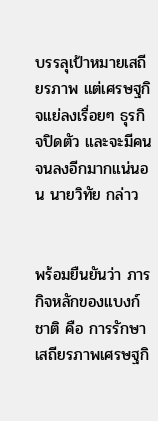บรรลุเป้าหมายเสถียรภาพ แต่เศรษฐกิจแย่ลงเรื่อยๆ ธุรกิจปิดตัว และจะมีคนจนลงอีกมากแน่นอน นายวิทัย กล่าว


พร้อมยืนยันว่า ภารกิจหลักของแบงก์ชาติ คือ การรักษาเสถียรภาพเศรษฐกิ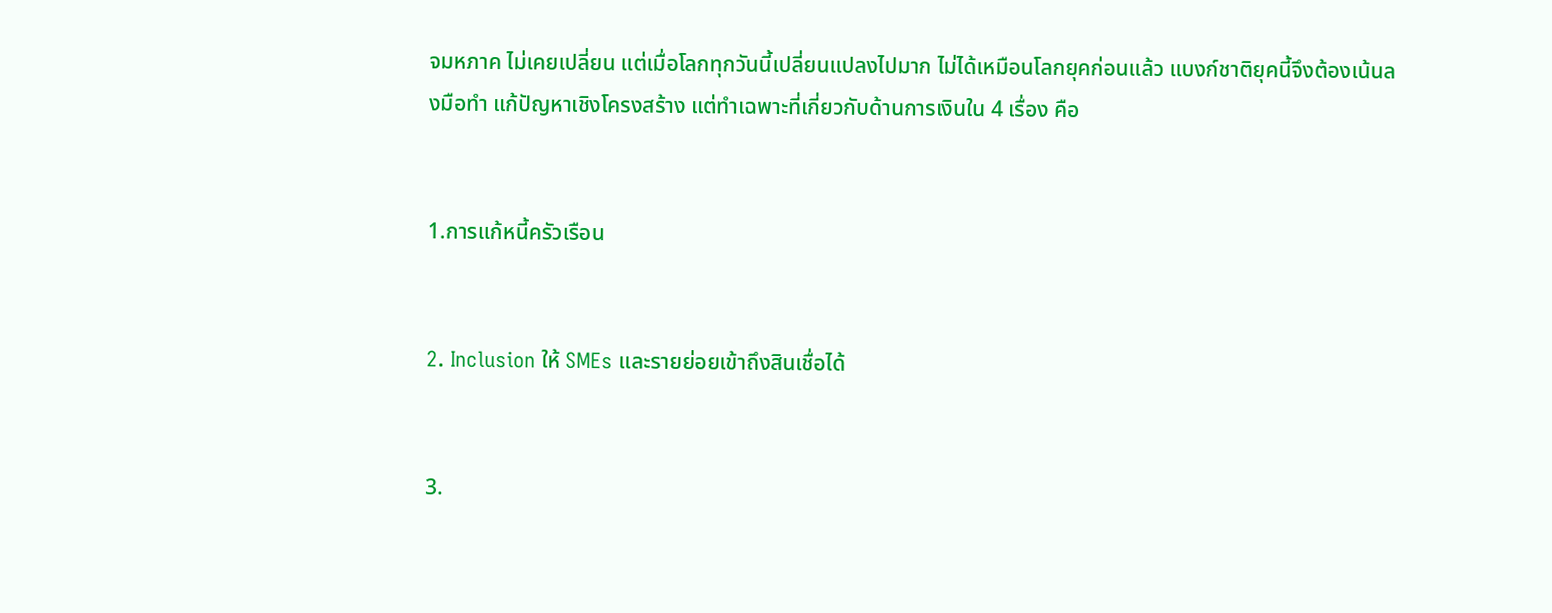จมหภาค ไม่เคยเปลี่ยน แต่เมื่อโลกทุกวันนี้เปลี่ยนแปลงไปมาก ไม่ได้เหมือนโลกยุคก่อนแล้ว แบงก์ชาติยุคนี้จึงต้องเน้นลงมือทำ แก้ปัญหาเชิงโครงสร้าง แต่ทำเฉพาะที่เกี่ยวกับด้านการเงินใน 4 เรื่อง คือ


1.การแก้หนี้ครัวเรือน


2. Inclusion ให้ SMEs และรายย่อยเข้าถึงสินเชื่อได้


3.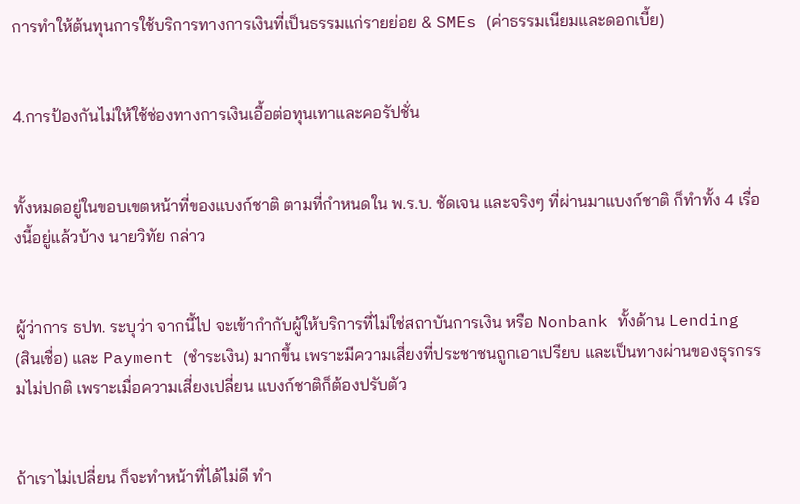การทำให้ต้นทุนการใช้บริการทางการเงินที่เป็นธรรมแก่รายย่อย & SMEs (ค่าธรรมเนียมและดอกเบี้ย)


4.การป้องกันไม่ให้ใช้ช่องทางการเงินเอื้อต่อทุนเทาและคอรัปชั่น


ทั้งหมดอยู่ในขอบเขตหน้าที่ของแบงก์ชาติ ตามที่กำหนดใน พ.ร.บ. ชัดเจน และจริงๆ ที่ผ่านมาแบงก์ชาติ ก็ทำทั้ง 4 เรื่องนี้อยู่แล้วบ้าง นายวิทัย กล่าว


ผู้ว่าการ ธปท. ระบุว่า จากนี้ไป จะเข้ากำกับผู้ให้บริการที่ไม่ใช่สถาบันการเงิน หรือ Nonbank ทั้งด้าน Lending (สินเชื่อ) และ Payment (ชำระเงิน) มากขึ้น เพราะมีความเสี่ยงที่ประชาชนถูกเอาเปรียบ และเป็นทางผ่านของธุรกรรมไม่ปกติ เพราะเมื่อความเสี่ยงเปลี่ยน แบงก์ชาติก็ต้องปรับตัว


ถ้าเราไม่เปลี่ยน ก็จะทำหน้าที่ได้ไม่ดี ทำ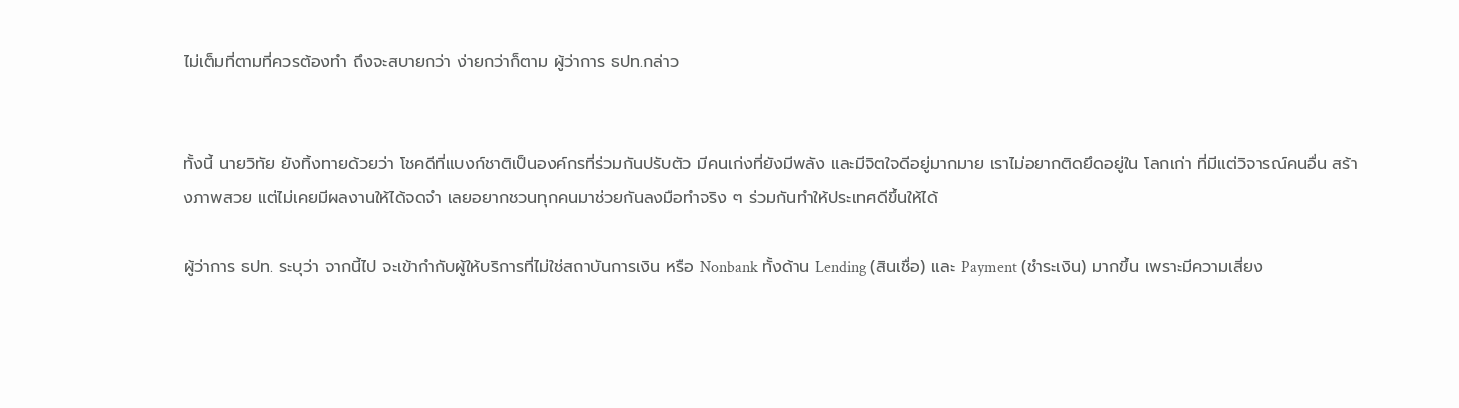ไม่เต็มที่ตามที่ควรต้องทำ ถึงจะสบายกว่า ง่ายกว่าก็ตาม ผู้ว่าการ ธปท.กล่าว


ทั้งนี้ นายวิทัย ยังทิ้งทายด้วยว่า โชคดีที่แบงก์ชาติเป็นองค์กรที่ร่วมกันปรับตัว มีคนเก่งที่ยังมีพลัง และมีจิตใจดีอยู่มากมาย เราไม่อยากติดยึดอยู่ใน โลกเก่า ที่มีแต่วิจารณ์คนอื่น สร้างภาพสวย แต่ไม่เคยมีผลงานให้ได้จดจำ เลยอยากชวนทุกคนมาช่วยกันลงมือทำจริง ๆ ร่วมกันทำให้ประเทศดีขึ้นให้ได้

ผู้ว่าการ ธปท. ระบุว่า จากนี้ไป จะเข้ากำกับผู้ให้บริการที่ไม่ใช่สถาบันการเงิน หรือ Nonbank ทั้งด้าน Lending (สินเชื่อ) และ Payment (ชำระเงิน) มากขึ้น เพราะมีความเสี่ยง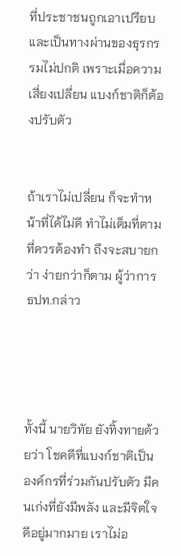ที่ประชาชนถูกเอาเปรียบ และเป็นทางผ่านของธุรกรรมไม่ปกติ เพราะเมื่อความเสี่ยงเปลี่ยน แบงก์ชาติก็ต้องปรับตัว


ถ้าเราไม่เปลี่ยน ก็จะทำหน้าที่ได้ไม่ดี ทำไม่เต็มที่ตามที่ควรต้องทำ ถึงจะสบายกว่า ง่ายกว่าก็ตาม ผู้ว่าการ ธปท.กล่าว




ทั้งนี้ นายวิทัย ยังทิ้งทายด้วยว่า โชคดีที่แบงก์ชาติเป็นองค์กรที่ร่วมกันปรับตัว มีคนเก่งที่ยังมีพลัง และมีจิตใจดีอยู่มากมาย เราไม่อ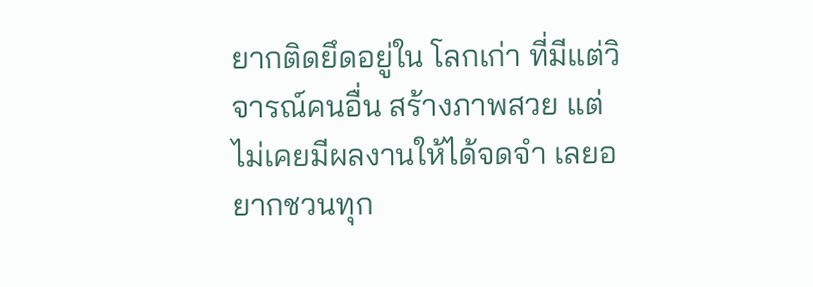ยากติดยึดอยู่ใน โลกเก่า ที่มีแต่วิจารณ์คนอื่น สร้างภาพสวย แต่ไม่เคยมีผลงานให้ได้จดจำ เลยอยากชวนทุก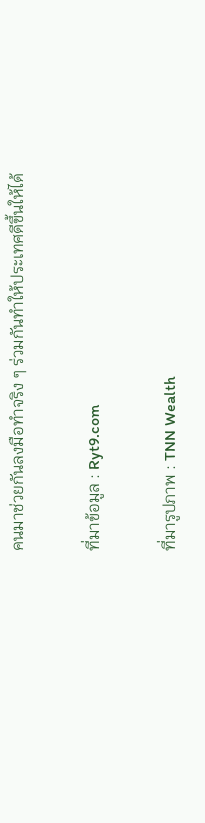คนมาช่วยกันลงมือทำจริง ๆ ร่วมกันทำให้ประเทศดีขึ้นให้ได้

ที่มาข้อมูล : Ryt9.com

ที่มารูปภาพ : TNN Wealth